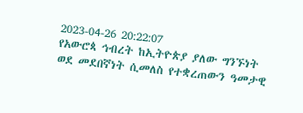2023-04-26 20:22:07
የአውሮጳ ኅብረት ከኢትዮጵያ ያለው ግንኙነት ወደ መደበኛነት ሲመለስ የተቋረጠውን ዓመታዊ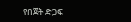የበጀት ድጋፍ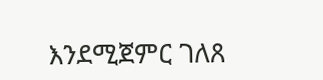እንደሚጀምር ገለጸ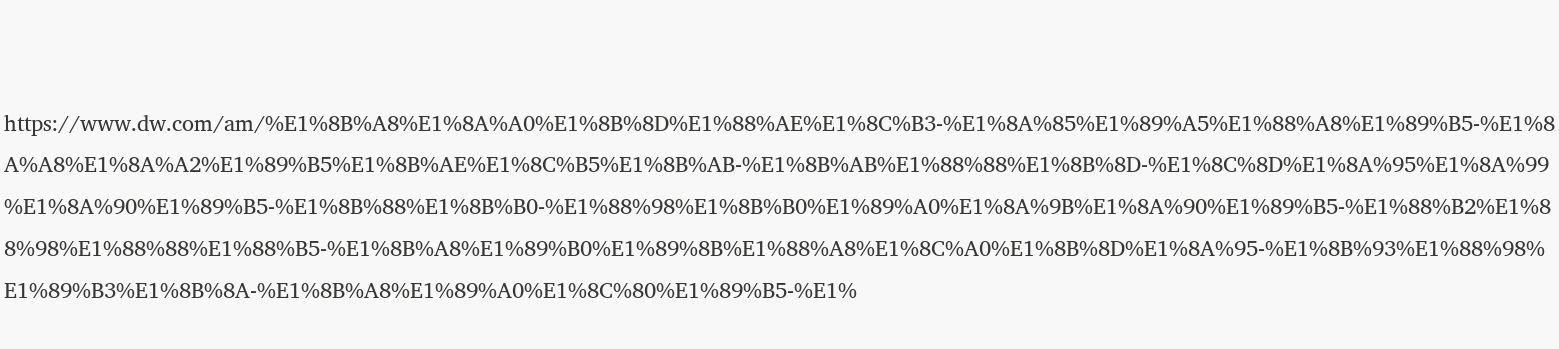https://www.dw.com/am/%E1%8B%A8%E1%8A%A0%E1%8B%8D%E1%88%AE%E1%8C%B3-%E1%8A%85%E1%89%A5%E1%88%A8%E1%89%B5-%E1%8A%A8%E1%8A%A2%E1%89%B5%E1%8B%AE%E1%8C%B5%E1%8B%AB-%E1%8B%AB%E1%88%88%E1%8B%8D-%E1%8C%8D%E1%8A%95%E1%8A%99%E1%8A%90%E1%89%B5-%E1%8B%88%E1%8B%B0-%E1%88%98%E1%8B%B0%E1%89%A0%E1%8A%9B%E1%8A%90%E1%89%B5-%E1%88%B2%E1%88%98%E1%88%88%E1%88%B5-%E1%8B%A8%E1%89%B0%E1%89%8B%E1%88%A8%E1%8C%A0%E1%8B%8D%E1%8A%95-%E1%8B%93%E1%88%98%E1%89%B3%E1%8B%8A-%E1%8B%A8%E1%89%A0%E1%8C%80%E1%89%B5-%E1%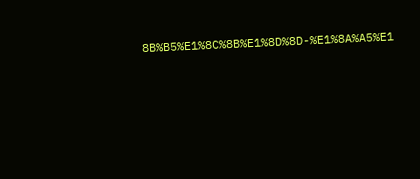8B%B5%E1%8C%8B%E1%8D%8D-%E1%8A%A5%E1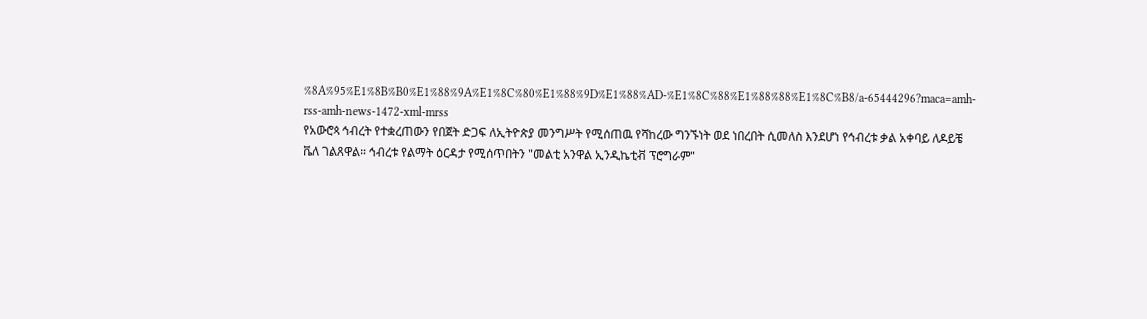%8A%95%E1%8B%B0%E1%88%9A%E1%8C%80%E1%88%9D%E1%88%AD-%E1%8C%88%E1%88%88%E1%8C%B8/a-65444296?maca=amh-rss-amh-news-1472-xml-mrss
የአውሮጳ ኅብረት የተቋረጠውን የበጀት ድጋፍ ለኢትዮጵያ መንግሥት የሚሰጠዉ የሻከረው ግንኙነት ወደ ነበረበት ሲመለስ እንደሆነ የኅብረቱ ቃል አቀባይ ለዶይቼ ቬለ ገልጸዋል። ኅብረቱ የልማት ዕርዳታ የሚሰጥበትን "መልቲ አንዋል ኢንዲኬቲቭ ፕሮግራም"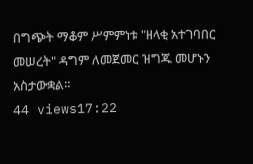በግጭት ማቆም ሥምምነቱ "ዘላቂ አተገባበር መሠረት" ዳግም ለመጀመር ዝግጁ መሆኑን አስታውቋል።
44 views17:22